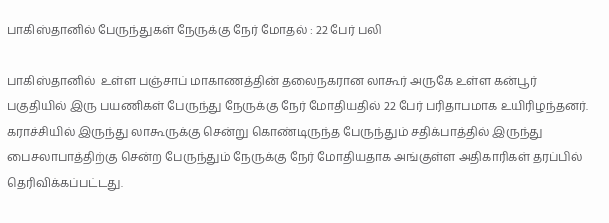பாகிஸ்தானில் பேருந்துகள் நேருக்கு நேர் மோதல் : 22 பேர் பலி

பாகிஸ்தானில்  உள்ள பஞ்சாப் மாகாணத்தின் தலைநகரான லாகூர் அருகே உள்ள கன்பூர் பகுதியில் இரு பயணிகள் பேருந்து நேருக்கு நேர் மோதியதில் 22 பேர் பரிதாபமாக உயிரிழந்தனர். கராச்சியில் இருந்து லாகூருக்கு சென்று கொண்டிருந்த பேருந்தும் சதிக்பாத்தில் இருந்து பைசலாபாத்திற்கு சென்ற பேருந்தும் நேருக்கு நேர் மோதியதாக அங்குள்ள அதிகாரிகள் தரப்பில் தெரிவிக்கப்பட்டது.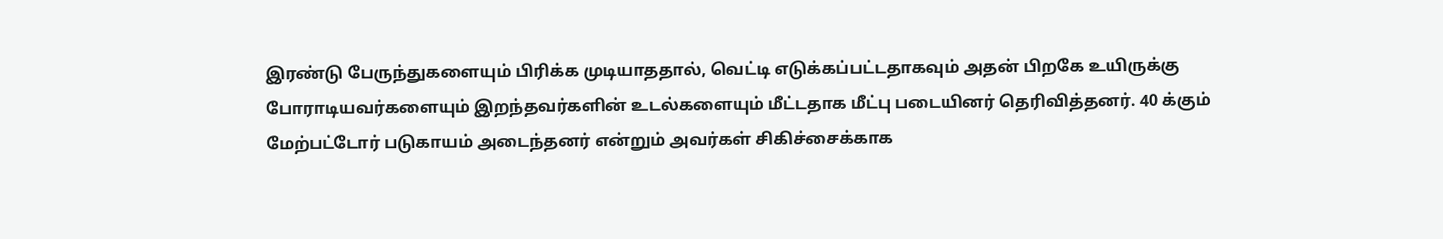இரண்டு பேருந்துகளையும் பிரிக்க முடியாததால், வெட்டி எடுக்கப்பட்டதாகவும் அதன் பிறகே உயிருக்கு போராடியவர்களையும் இறந்தவர்களின் உடல்களையும் மீட்டதாக மீட்பு படையினர் தெரிவித்தனர். 40 க்கும் மேற்பட்டோர் படுகாயம் அடைந்தனர் என்றும் அவர்கள் சிகிச்சைக்காக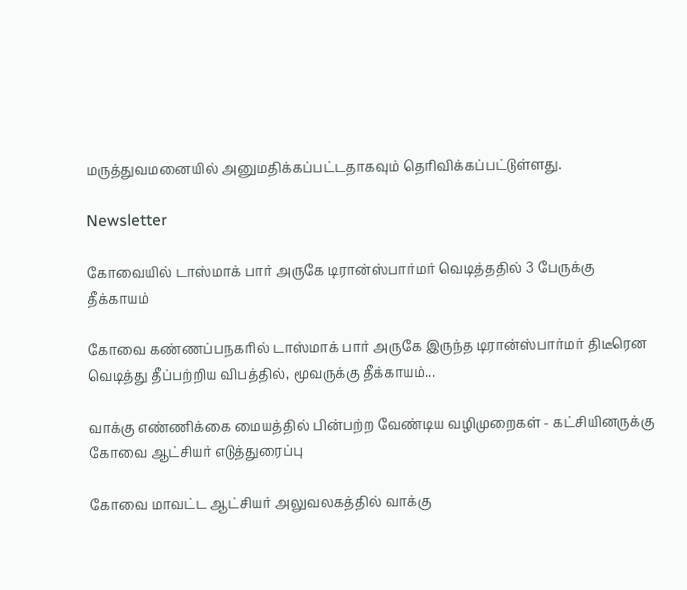மருத்துவமனையில் அனுமதிக்கப்பட்டதாகவும் தெரிவிக்கப்பட்டுள்ளது.

Newsletter

கோவையில் டாஸ்மாக் பார் அருகே டிரான்ஸ்பார்மர் வெடித்ததில் 3 பேருக்கு தீக்காயம்

கோவை கண்ணப்பநகரில் டாஸ்மாக் பார் அருகே இருந்த டிரான்ஸ்பார்மர் திடீரென வெடித்து தீப்பற்றிய விபத்தில், மூவருக்கு தீக்காயம்...

வாக்கு எண்ணிக்கை மையத்தில் பின்பற்ற வேண்டிய வழிமுறைகள் - கட்சியினருக்கு கோவை ஆட்சியர் எடுத்துரைப்பு

கோவை மாவட்ட ஆட்சியர் அலுவலகத்தில் வாக்கு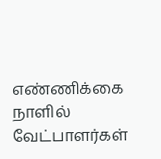எண்ணிக்கை நாளில் வேட்பாளர்கள்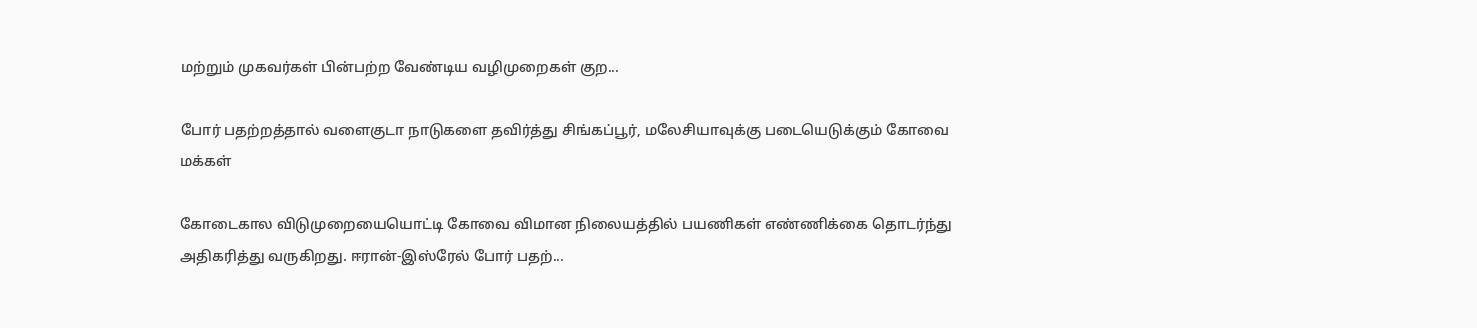மற்றும் முகவர்கள் பின்பற்ற வேண்டிய வழிமுறைகள் குற...

போர் பதற்றத்தால் வளைகுடா நாடுகளை தவிர்த்து சிங்கப்பூர், மலேசியாவுக்கு படையெடுக்கும் கோவை மக்கள்

கோடைகால விடுமுறையையொட்டி கோவை விமான நிலையத்தில் பயணிகள் எண்ணிக்கை தொடர்ந்து அதிகரித்து வருகிறது. ஈரான்-இஸ்ரேல் போர் பதற்...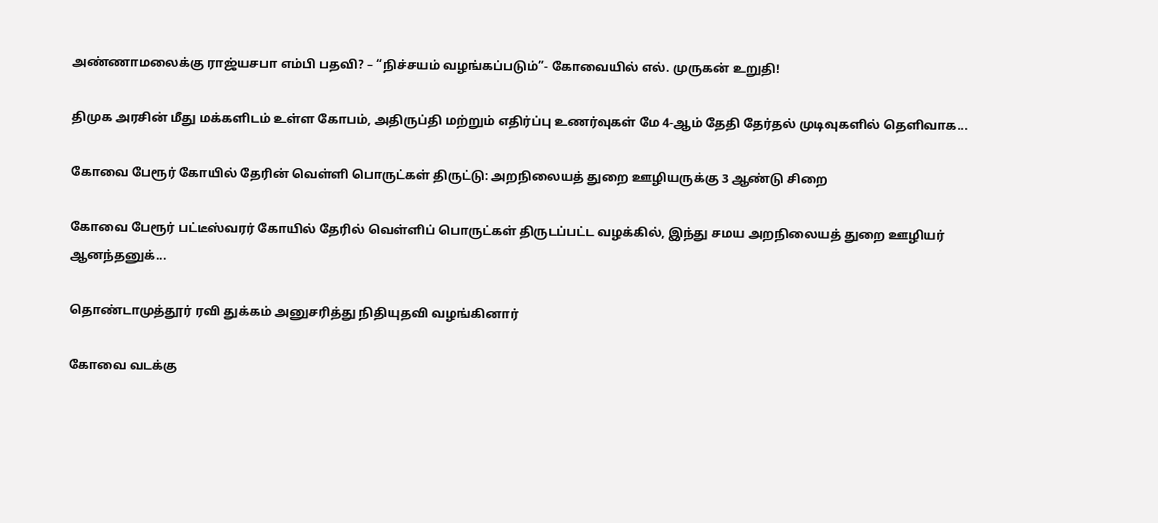அண்ணாமலைக்கு ராஜ்யசபா எம்பி பதவி? – “நிச்சயம் வழங்கப்படும்”- கோவையில் எல். முருகன் உறுதி!

திமுக அரசின் மீது மக்களிடம் உள்ள கோபம், அதிருப்தி மற்றும் எதிர்ப்பு உணர்வுகள் மே 4-ஆம் தேதி தேர்தல் முடிவுகளில் தெளிவாக...

கோவை பேரூர் கோயில் தேரின் வெள்ளி பொருட்கள் திருட்டு: அறநிலையத் துறை ஊழியருக்கு 3 ஆண்டு சிறை

கோவை பேரூர் பட்டீஸ்வரர் கோயில் தேரில் வெள்ளிப் பொருட்கள் திருடப்பட்ட வழக்கில், இந்து சமய அறநிலையத் துறை ஊழியர் ஆனந்தனுக்...

தொண்டாமுத்தூர் ரவி துக்கம் அனுசரித்து நிதியுதவி வழங்கினார்

கோவை வடக்கு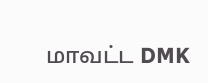மாவட்ட DMK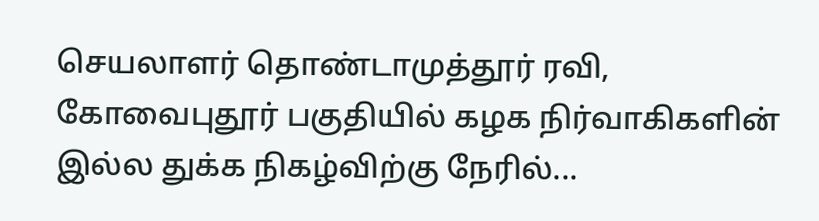செயலாளர் தொண்டாமுத்தூர் ரவி, கோவைபுதூர் பகுதியில் கழக நிர்வாகிகளின் இல்ல துக்க நிகழ்விற்கு நேரில்...